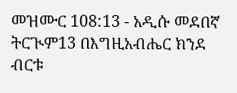መዝሙር 108:13 - አዲሱ መደበኛ ትርጒም13 በእግዚአብሔር ክንደ ብርቱ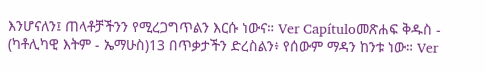እንሆናለን፤ ጠላቶቻችንን የሚረጋግጥልን እርሱ ነውና። Ver Capítuloመጽሐፍ ቅዱስ - (ካቶሊካዊ እትም - ኤማሁስ)13 በጥቃታችን ድረስልን፥ የሰውም ማዳን ከንቱ ነው። Ver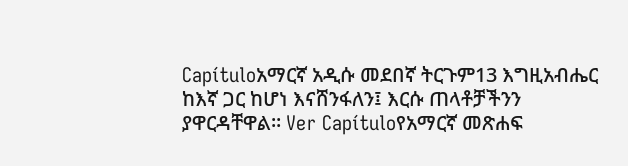Capítuloአማርኛ አዲሱ መደበኛ ትርጉም13 እግዚአብሔር ከእኛ ጋር ከሆነ እናሸንፋለን፤ እርሱ ጠላቶቻችንን ያዋርዳቸዋል። Ver Capítuloየአማርኛ መጽሐፍ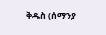ቅዱስ (ሰማንያ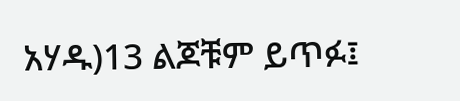አሃዱ)13 ልጆቹም ይጥፉ፤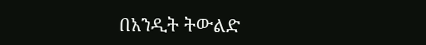በአንዲት ትውልድ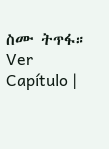ስሙ ትጥፋ። Ver Capítulo |